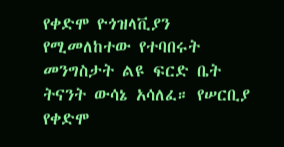የቀድሞ ዮጎዝላቪያን የሚመለከተው የተባበሩት መንግስታት ልዩ ፍርድ ቤት ትናንት ውሳኔ አሳለፈ። የሠርቢያ የቀድሞ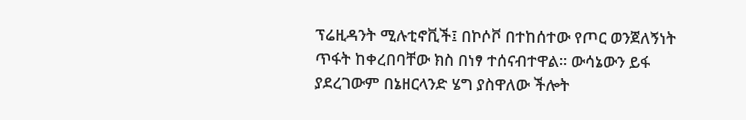ፕሬዚዳንት ሚሉቲኖቪች፤ በኮሶቮ በተከሰተው የጦር ወንጀለኝነት ጥፋት ከቀረበባቸው ክስ በነፃ ተሰናብተዋል። ውሳኔውን ይፋ ያደረገውም በኔዘርላንድ ሄግ ያስዋለው ችሎት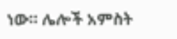ነው። ሌሎች አምስት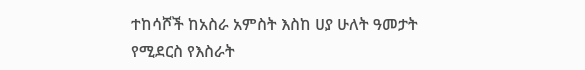ተከሳሾች ከአስራ አምስት እስከ ሀያ ሁለት ዓመታት የሚደርስ የእስራት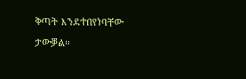ቅጣት እንደተበየነባቸው ታውቓል።